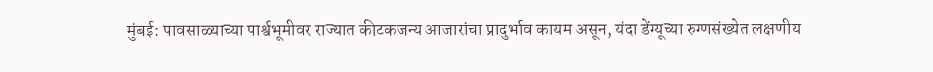मुंबई: पावसाळ्याच्या पार्श्वभूमीवर राज्यात कीटकजन्य आजारांचा प्रादुर्भाव कायम असून, यंदा डेंग्यूच्या रुग्णसंख्येत लक्षणीय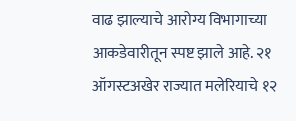वाढ झाल्याचे आरोग्य विभागाच्या आकडेवारीतून स्पष्ट झाले आहे. २१ ऑगस्टअखेर राज्यात मलेरियाचे १२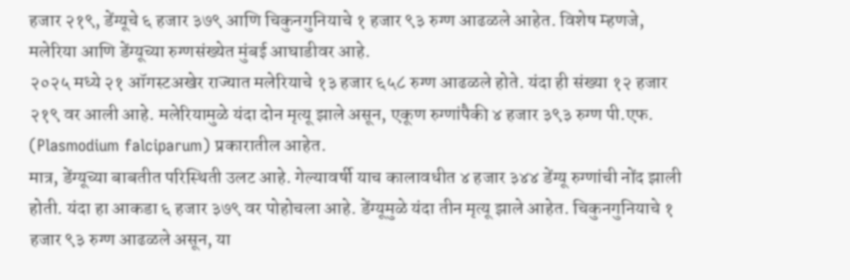हजार २१९, डेंग्यूचे ६ हजार ३७९ आणि चिकुनगुनियाचे १ हजार ९३ रुग्ण आढळले आहेत. विशेष म्हणजे, मलेरिया आणि डेंग्यूच्या रुग्णसंख्येत मुंबई आघाडीवर आहे.
२०२५ मध्ये २१ ऑगस्टअखेर राज्यात मलेरियाचे १३ हजार ६५८ रुग्ण आढळले होते. यंदा ही संख्या १२ हजार २१९ वर आली आहे. मलेरियामुळे यंदा दोन मृत्यू झाले असून, एकूण रुग्णांपैकी ४ हजार ३९३ रुग्ण पी.एफ. (Plasmodium falciparum) प्रकारातील आहेत.
मात्र, डेंग्यूच्या बाबतीत परिस्थिती उलट आहे. गेल्यावर्षी याच कालावधीत ४ हजार ३४४ डेंग्यू रुग्णांची नोंद झाली होती. यंदा हा आकडा ६ हजार ३७९ वर पोहोचला आहे. डेंग्यूमुळे यंदा तीन मृत्यू झाले आहेत. चिकुनगुनियाचे १ हजार ९३ रुग्ण आढळले असून, या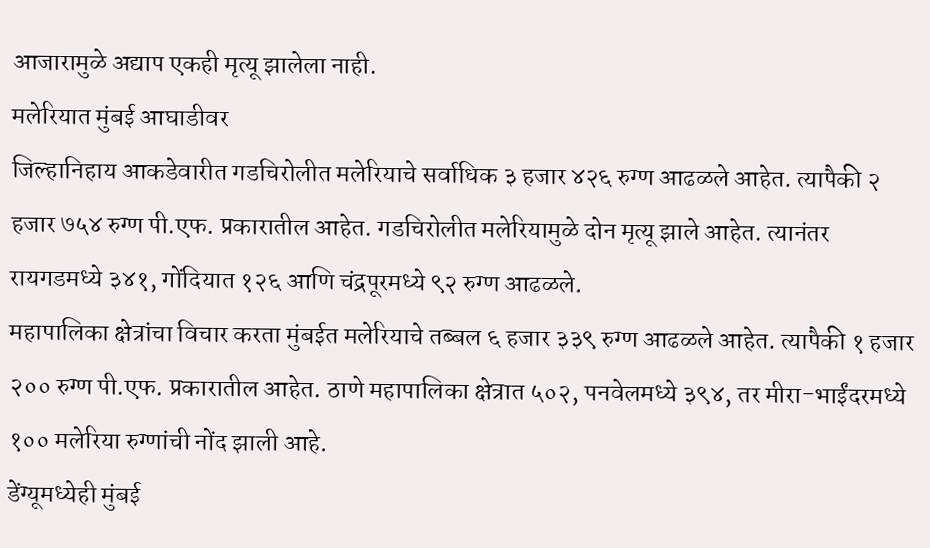आजारामुळे अद्याप एकही मृत्यू झालेला नाही.
मलेरियात मुंबई आघाडीवर
जिल्हानिहाय आकडेवारीत गडचिरोलीत मलेरियाचे सर्वाधिक ३ हजार ४२६ रुग्ण आढळले आहेत. त्यापैकी २ हजार ७५४ रुग्ण पी.एफ. प्रकारातील आहेत. गडचिरोलीत मलेरियामुळे दोन मृत्यू झाले आहेत. त्यानंतर रायगडमध्ये ३४१, गोंदियात १२६ आणि चंद्रपूरमध्ये ९२ रुग्ण आढळले.
महापालिका क्षेत्रांचा विचार करता मुंबईत मलेरियाचे तब्बल ६ हजार ३३९ रुग्ण आढळले आहेत. त्यापैकी १ हजार २०० रुग्ण पी.एफ. प्रकारातील आहेत. ठाणे महापालिका क्षेत्रात ५०२, पनवेलमध्ये ३९४, तर मीरा-भाईंदरमध्ये १०० मलेरिया रुग्णांची नोंद झाली आहे.
डेंग्यूमध्येही मुंबई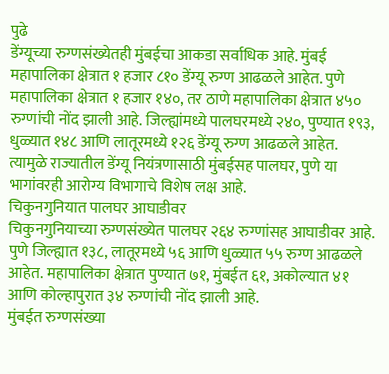पुढे
डेंग्यूच्या रुग्णसंख्येतही मुंबईचा आकडा सर्वाधिक आहे. मुंबई महापालिका क्षेत्रात १ हजार ८१० डेंग्यू रुग्ण आढळले आहेत. पुणे महापालिका क्षेत्रात १ हजार १४०, तर ठाणे महापालिका क्षेत्रात ४५० रुग्णांची नोंद झाली आहे. जिल्ह्यांमध्ये पालघरमध्ये २४०, पुण्यात १९३, धुळ्यात १४८ आणि लातूरमध्ये १२६ डेंग्यू रुग्ण आढळले आहेत. त्यामुळे राज्यातील डेंग्यू नियंत्रणासाठी मुंबईसह पालघर, पुणे या भागांवरही आरोग्य विभागाचे विशेष लक्ष आहे.
चिकुनगुनियात पालघर आघाडीवर
चिकुनगुनियाच्या रुग्णसंख्येत पालघर २६४ रुग्णांसह आघाडीवर आहे. पुणे जिल्ह्यात १३८, लातूरमध्ये ५६ आणि धुळ्यात ५५ रुग्ण आढळले आहेत. महापालिका क्षेत्रात पुण्यात ७१, मुंबईत ६१, अकोल्यात ४१ आणि कोल्हापुरात ३४ रुग्णांची नोंद झाली आहे.
मुंबईत रुग्णसंख्या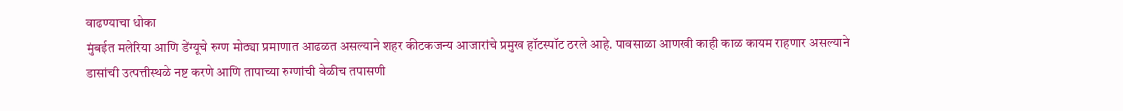वाढण्याचा धोका
मुंबईत मलेरिया आणि डेंग्यूचे रुग्ण मोठ्या प्रमाणात आढळत असल्याने शहर कीटकजन्य आजारांचे प्रमुख हॉटस्पॉट ठरले आहे. पावसाळा आणखी काही काळ कायम राहणार असल्याने डासांची उत्पत्तीस्थळे नष्ट करणे आणि तापाच्या रुग्णांची वेळीच तपासणी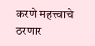करणे महत्त्वाचे ठरणार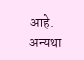आहे. अन्यथा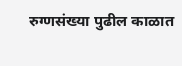रुग्णसंख्या पुढील काळात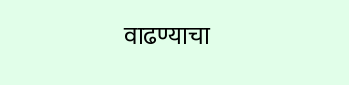वाढण्याचा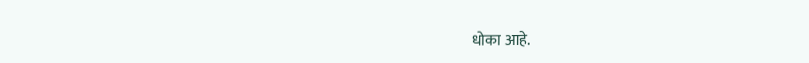धोका आहे.